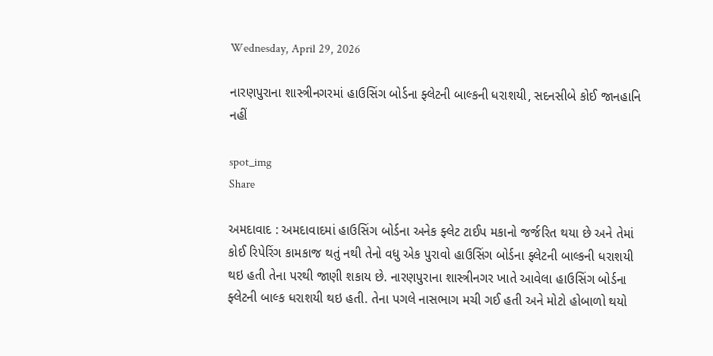Wednesday, April 29, 2026

નારણપુરાના શાસ્ત્રીનગરમાં હાઉસિંગ બોર્ડના ફ્લેટની બાલ્કની ધરાશયી, સદનસીબે કોઈ જાનહાનિ નહીં

spot_img
Share

અમદાવાદ : અમદાવાદમાં હાઉસિંગ બોર્ડના અનેક ફ્લેટ ટાઈપ મકાનો જર્જરિત થયા છે અને તેમાં કોઈ રિપેરિંગ કામકાજ થતું નથી તેનો વધુ એક પુરાવો હાઉસિંગ બોર્ડના ફ્લેટની બાલ્કની ધરાશયી થઇ હતી તેના પરથી જાણી શકાય છે. નારણપુરાના શાસ્ત્રીનગર ખાતે આવેલા હાઉસિંગ બોર્ડના ફ્લેટની બાલ્ક ધરાશયી થઇ હતી. તેના પગલે નાસભાગ મચી ગઈ હતી અને મોટો હોબાળો થયો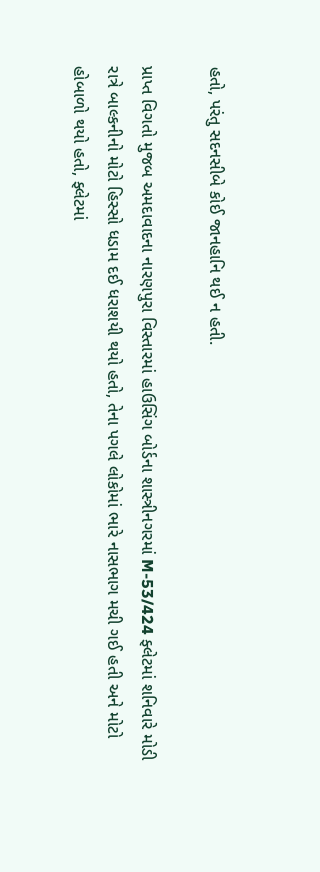હતો, પરંતુ સદનસીબે કોઈ જાનહાનિ થઈ ન હતી.

પ્રાપ્ત વિગતો મુજબ અમદાવાદના નારણપુરા વિસ્તારમાં હાઉસિંગ બોર્ડના શાસ્ત્રીનગરમાં M-53/424 ફ્લેટમાં શનિવારે મોડી રાત્રે બાલ્કનીનો મોટો હિસ્સો ધડામ દઈ ધરાશયી થયો હતો, તેના પગલે લોકોમાં ભારે નાસભાગ મચી ગઈ હતી અને મોટો હોબાળો થયો હતો, ફ્લેટમાં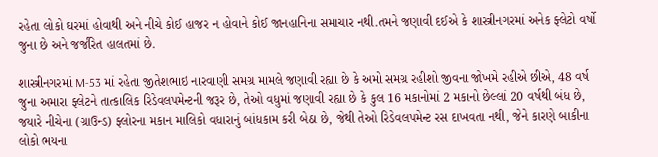રહેતા લોકો ઘરમાં હોવાથી અને નીચે કોઈ હાજર ન હોવાને કોઈ જાનહાનિના સમાચાર નથી.તમને જણાવી દઈએ કે શાસ્ત્રીનગરમાં અનેક ફ્લેટો વર્ષો જુના છે અને જર્જરિત હાલતમાં છે.

શાસ્ત્રીનગરમાં M-53 માં રહેતા જીતેશભાઇ નારવાણી સમગ્ર મામલે જણાવી રહ્યા છે કે અમો સમગ્ર રહીશો જીવના જોખમે રહીએ છીએ, 48 વર્ષ જુના અમારા ફ્લેટને તાત્કાલિક રિડેવલપમેન્ટની જરૂર છે, તેઓ વધુમાં જણાવી રહ્યા છે કે કુલ 16 મકાનોમાં 2 મકાનો છેલ્લાં 20 વર્ષથી બંધ છે, જયારે નીચેના (ગ્રાઉન્ડ) ફ્લોરના મકાન માલિકો વધારાનું બાંધકામ કરી બેઠા છે, જેથી તેઓ રિડેવલપમેન્ટ રસ દાખવતા નથી, જેને કારણે બાકીના લોકો ભયના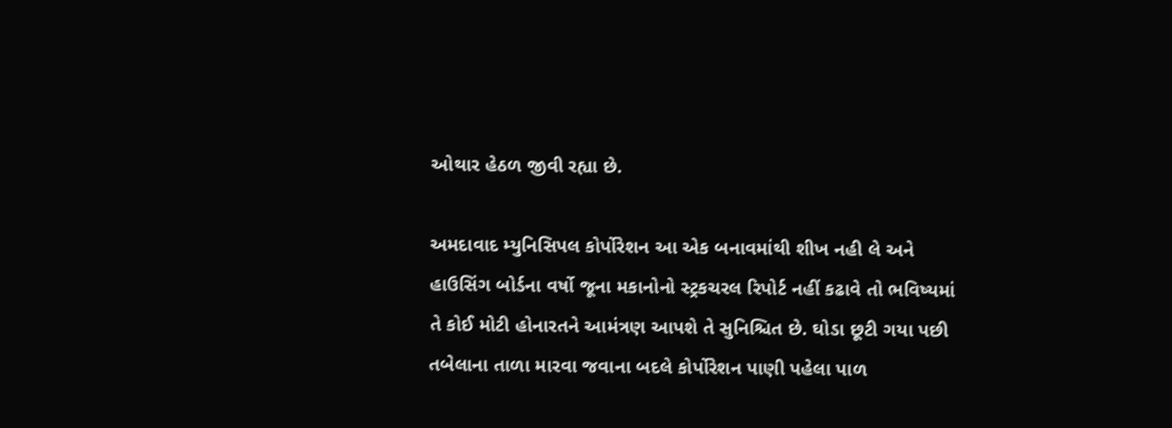ઓથાર હેઠળ જીવી રહ્યા છે.

અમદાવાદ મ્યુનિસિપલ કોર્પોરેશન આ એક બનાવમાંથી શીખ નહી લે અને હાઉસિંગ બોર્ડના વર્ષો જૂના મકાનોનો સ્ટ્રકચરલ રિપોર્ટ નહીં કઢાવે તો ભવિષ્યમાં તે કોઈ મોટી હોનારતને આમંત્રણ આપશે તે સુનિશ્ચિત છે. ઘોડા છૂટી ગયા પછી તબેલાના તાળા મારવા જવાના બદલે કોર્પોરેશન પાણી પહેલા પાળ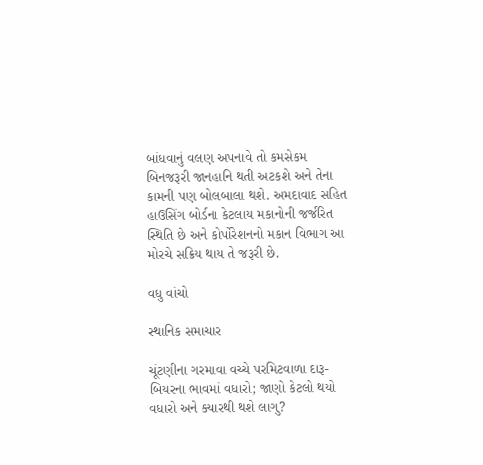બાંધવાનું વલણ અપનાવે તો કમસેકમ બિનજરૂરી જાનહાનિ થતી અટકશે અને તેના કામની પણ બોલબાલા થશે. અમદાવાદ સહિત હાઉસિંગ બોર્ડના કેટલાય મકાનોની જર્જરિત સ્થિતિ છે અને કોર્પોરેશનનો મકાન વિભાગ આ મોરચે સક્રિય થાય તે જરૂરી છે.

વધુ વાંચો

સ્થાનિક સમાચાર

ચૂંટણીના ગરમાવા વચ્ચે પરમિટવાળા દારૂ-બિયરના ભાવમાં વધારો; જાણો કેટલો થયો વધારો અને ક્યારથી થશે લાગુ?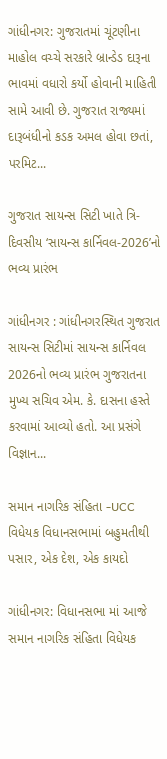ગાંધીનગર: ગુજરાતમાં ચૂંટણીના માહોલ વચ્ચે સરકારે બ્રાન્ડેડ દારૂના ભાવમાં વધારો કર્યો હોવાની માહિતી સામે આવી છે. ગુજરાત રાજ્યમાં દારૂબંધીનો કડક અમલ હોવા છતાં, પરમિટ...

ગુજરાત સાયન્સ સિટી ખાતે ત્રિ-દિવસીય ‘સાયન્સ કાર્નિવલ-2026’નો ભવ્ય પ્રારંભ

ગાંધીનગર : ગાંધીનગરસ્થિત ગુજરાત સાયન્સ સિટીમાં સાયન્સ કાર્નિવલ 2026નો ભવ્ય પ્રારંભ ગુજરાતના મુખ્ય સચિવ એમ. કે. દાસના હસ્તે કરવામાં આવ્યો હતો. આ પ્રસંગે વિજ્ઞાન...

સમાન નાગરિક સંહિતા -UCC વિધેયક વિધાનસભામાં બહુમતીથી પસાર, એક દેશ, એક કાયદો

ગાંધીનગર: વિધાનસભા માં આજે સમાન નાગરિક સંહિતા વિધેયક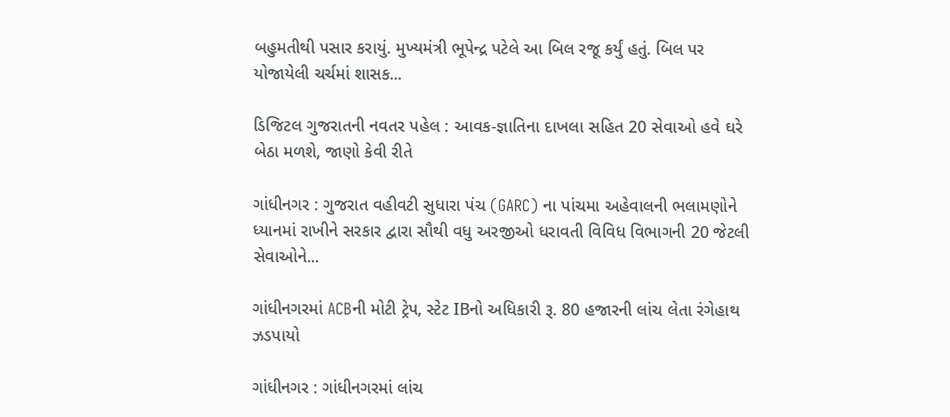બહુમતીથી પસાર કરાયું. મુખ્યમંત્રી ભૂપેન્દ્ર પટેલે આ બિલ રજૂ કર્યું હતું. બિલ પર યોજાયેલી ચર્ચમાં શાસક...

ડિજિટલ ગુજરાતની નવતર પહેલ : આવક-જ્ઞાતિના દાખલા સહિત 20 સેવાઓ હવે ઘરે બેઠા મળશે, જાણો કેવી રીતે

ગાંધીનગર : ગુજરાત વહીવટી સુધારા પંચ (GARC) ના પાંચમા અહેવાલની ભલામણોને ધ્યાનમાં રાખીને સરકાર દ્વારા સૌથી વધુ અરજીઓ ધરાવતી વિવિધ વિભાગની 20 જેટલી સેવાઓને...

ગાંધીનગરમાં ACBની મોટી ટ્રેપ, સ્ટેટ IBનો અધિકારી રૂ. 80 હજારની લાંચ લેતા રંગેહાથ ઝડપાયો

ગાંધીનગર : ગાંધીનગરમાં લાંચ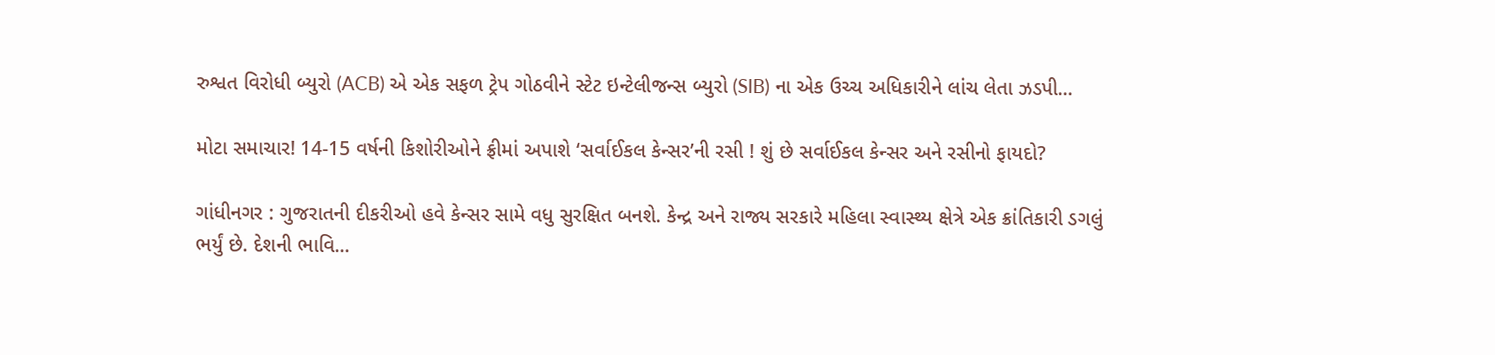રુશ્વત વિરોધી બ્યુરો (ACB) એ એક સફળ ટ્રેપ ગોઠવીને સ્ટેટ ઇન્ટેલીજન્સ બ્યુરો (SIB) ના એક ઉચ્ચ અધિકારીને લાંચ લેતા ઝડપી...

મોટા સમાચાર! 14-15 વર્ષની કિશોરીઓને ફ્રીમાં અપાશે ‘સર્વાઈકલ કેન્સર’ની રસી ! શું છે સર્વાઈકલ કેન્સર અને રસીનો ફાયદો?

ગાંધીનગર : ગુજરાતની દીકરીઓ હવે કેન્સર સામે વધુ સુરક્ષિત બનશે. કેન્દ્ર અને રાજ્ય સરકારે મહિલા સ્વાસ્થ્ય ક્ષેત્રે એક ક્રાંતિકારી ડગલું ભર્યું છે. દેશની ભાવિ...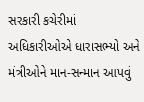સરકારી કચેરીમાં અધિકારીઓએ ધારાસભ્યો અને મંત્રીઓને માન-સન્માન આપવું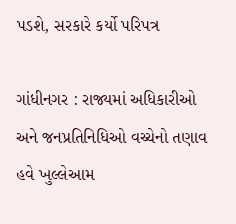પડશે, સરકારે કર્યો પરિપત્ર

ગાંધીનગર : રાજ્યમાં અધિકારીઓ અને જનપ્રતિનિધિઓ વચ્ચેનો તણાવ હવે ખુલ્લેઆમ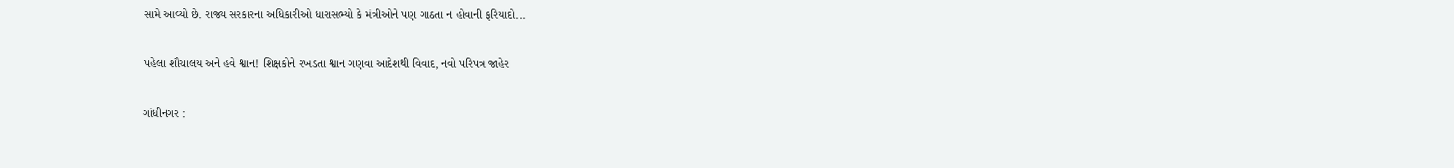સામે આવ્યો છે. રાજ્ય સરકારના અધિકારીઓ ધારાસભ્યો કે મંત્રીઓને પણ ગાઠતા ન હોવાની ફરિયાદો...

પહેલા શૌચાલય અને હવે શ્વાન! શિક્ષકોને રખડતા શ્વાન ગણવા આદેશથી વિવાદ, નવો પરિપત્ર જાહેર

ગાંધીનગર :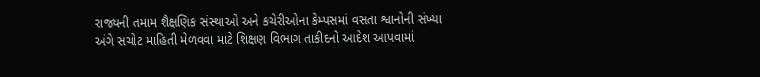રાજ્યની તમામ શૈક્ષણિક સંસ્થાઓ અને કચેરીઓના કેમ્પસમાં વસતા શ્વાનોની સંખ્યા અંગે સચોટ માહિતી મેળવવા માટે શિક્ષણ વિભાગ તાકીદનો આદેશ આપવામાં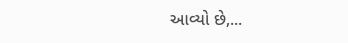આવ્યો છે,...